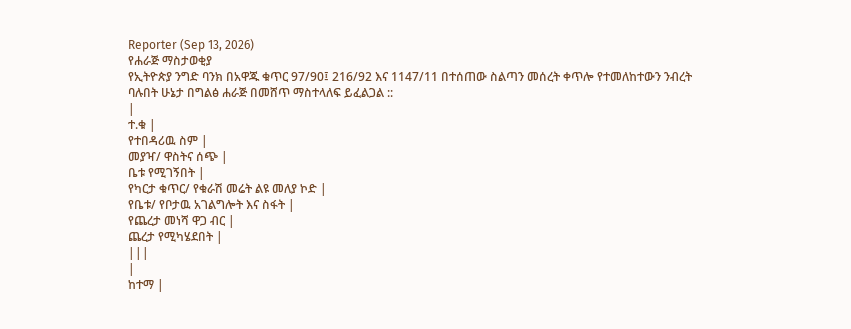Reporter (Sep 13, 2026)
የሐራጅ ማስታወቂያ
የኢትዮጵያ ንግድ ባንክ በአዋጁ ቁጥር 97/90፤ 216/92 እና 1147/11 በተሰጠው ስልጣን መሰረት ቀጥሎ የተመለከተውን ንብረት ባሉበት ሁኔታ በግልፅ ሐራጅ በመሸጥ ማስተላለፍ ይፈልጋል ::
|
ተ.ቁ |
የተበዳሪዉ ስም |
መያዣ/ ዋስትና ሰጭ |
ቤቱ የሚገኝበት |
የካርታ ቁጥር/ የቁራሽ መሬት ልዩ መለያ ኮድ |
የቤቱ/ የቦታዉ አገልግሎት እና ስፋት |
የጨረታ መነሻ ዋጋ ብር |
ጨረታ የሚካሄደበት |
|||
|
ከተማ |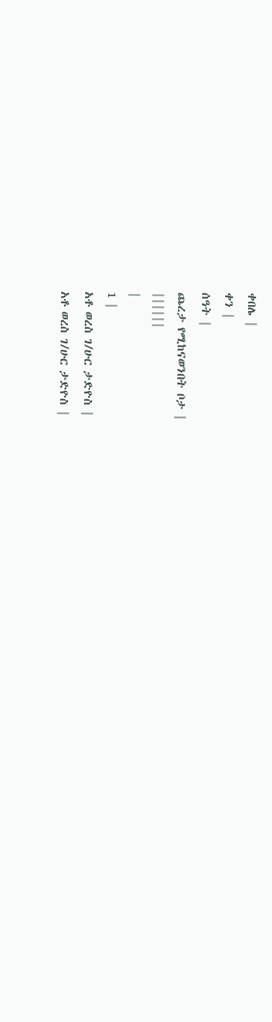ቀበሌ |
ቀን |
ሰዓት |
ጨረታ የሚከናወንበት ቦታ |
||||||
|
1 |
አቶ ወረስ ገ/ሁር ታድዮስ |
አቶ ወረስ ገ/ሁር ታድዮስ |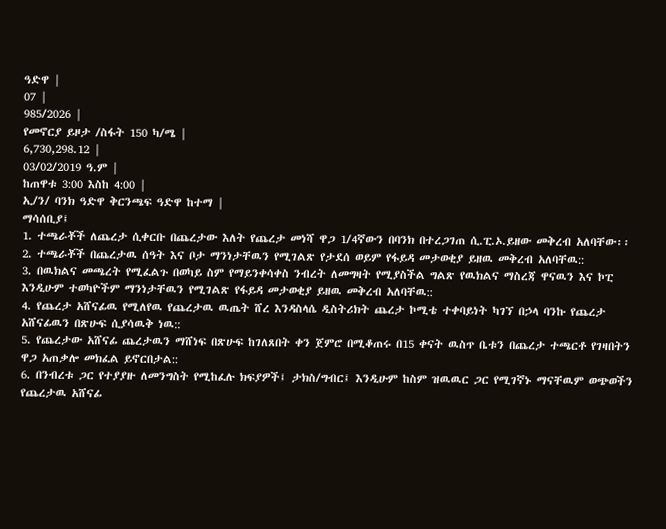ዓድዋ |
07 |
985/2026 |
የመኖርያ ይዞታ /ስፋት 150 ካ/ሜ |
6,730,298.12 |
03/02/2019 ዓ.ም |
ከጠዋቱ 3:00 እስከ 4:00 |
ኢ/ን/ ባንክ ዓድዋ ቅርንጫፍ ዓድዋ ከተማ |
ማሳሰቢያ፤
1. ተጫራቾች ለጨረታ ሲቀርቡ በጨረታው እለት የጨረታ መነሻ ዋጋ 1/4ኛውን በባንክ በተረጋገጠ ሲ.ፒ.ኦ.ይዘው መቅረብ አለባቸው፡፡
2. ተጫራቾች በጨረታዉ ሰዓት እና ቦታ ማንነታቸዉን የሚገልጽ የታደሰ ወይም የፋይዳ መታወቂያ ይዘዉ መቅረብ አለባቸዉ::
3. በዉክልና መጫረት የሚፈልጉ በወካይ ስም የማይንቀሳቀስ ንብረት ለመግዛት የሚያስችል ግልጽ የዉክልና ማስረጃ ዋናዉን እና ኮፒ እንዲሁም ተወካዮችም ማንነታቸዉን የሚገልጽ የፋይዳ መታወቂያ ይዘዉ መቅረብ አለባቸዉ::
4. የጨረታ አሸናፊዉ የሚለየዉ የጨረታዉ ዉጤት ሸረ እንዳስላሴ ዲስትሪክት ጨረታ ኮሚቴ ተቀባይነት ካገኘ በኃላ ባንኩ የጨረታ አሸናፊዉን በጽሁፍ ሲያሳዉቅ ነዉ::
5. የጨረታው አሸናፊ ጨረታዉን ማሸነፍ በጽሁፍ ከገለጸበት ቀን ጀምሮ በሚቆጠሩ በ15 ቀናት ዉስጥ ቤቱን በጨረታ ተጫርቶ የገዛበትን ዋጋ አጠቃሎ መክፈል ይኖርበታል::
6. በንብረቱ ጋር የተያያዙ ለመንግስት የሚከፈሉ ክፍያዎች፤ ታክስ/ግብር፤ እንዲሁም ከስም ዝዉዉር ጋር የሚገኛኑ ማናቸዉም ወጭወችን የጨረታዉ አሸናፊ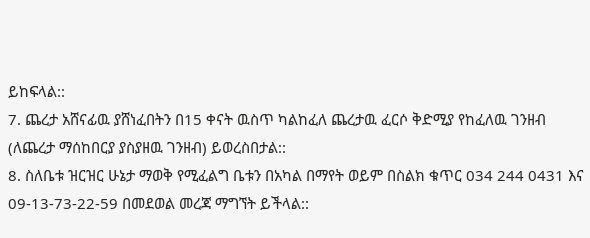ይከፍላል::
7. ጨረታ አሸናፊዉ ያሸነፈበትን በ15 ቀናት ዉስጥ ካልከፈለ ጨረታዉ ፈርሶ ቅድሚያ የከፈለዉ ገንዘብ (ለጨረታ ማሰከበርያ ያስያዘዉ ገንዘብ) ይወረስበታል::
8. ስለቤቱ ዝርዝር ሁኔታ ማወቅ የሚፈልግ ቤቱን በአካል በማየት ወይም በስልክ ቁጥር 034 244 0431 እና 09-13-73-22-59 በመደወል መረጃ ማግኘት ይችላል::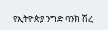የኢትዮጵያ ንግድ ባንክ ሽረ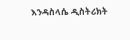እንዳስላሴ ዲስትሪክት